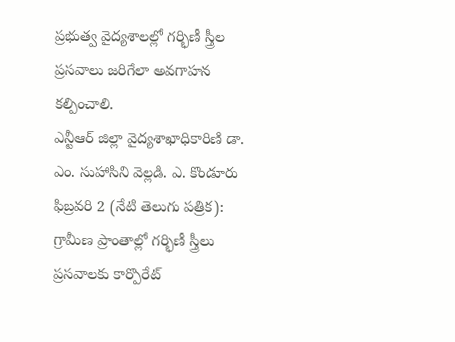ప్రభుత్వ వైద్యశాలల్లో గర్భిణీ స్త్రీల ప్రసవాలు జరిగేలా అవగాహన కల్పించాలి.
ఎన్టీఆర్ జిల్లా వైద్యశాఖాధికారిణి డా. ఎం. సుహాసిని వెల్లడి. ఎ. కొండూరు ఫిబ్రవరి 2 (నేటి తెలుగు పత్రిక): గ్రామీణ ప్రాంతాల్లో గర్భిణీ స్త్రీలు ప్రసవాలకు కార్పొరేట్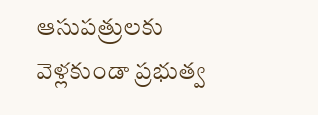ఆసుపత్రులకు వెళ్లకుండా ప్రభుత్వ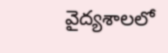వైద్యశాలలో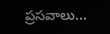ప్రసవాలు...